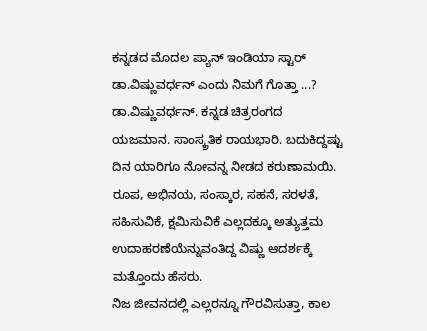ಕನ್ನಡದ ಮೊದಲ ಪ್ಯಾನ್ ಇಂಡಿಯಾ ಸ್ಟಾರ್ ಡಾ.ವಿಷ್ಣುವರ್ಧನ್ ಎಂದು ನಿಮಗೆ ಗೊತ್ತಾ ...?
ಡಾ.ವಿಷ್ಣುವರ್ಧನ್. ಕನ್ನಡ ಚಿತ್ರರಂಗದ ಯಜಮಾನ. ಸಾಂಸ್ಕ್ರತಿಕ ರಾಯಭಾರಿ. ಬದುಕಿದ್ದಷ್ಟು ದಿನ ಯಾರಿಗೂ ನೋವನ್ನ ನೀಡದ ಕರುಣಾಮಯಿ. ರೂಪ, ಅಭಿನಯ, ಸಂಸ್ಕಾರ, ಸಹನೆ, ಸರಳತೆ, ಸಹಿಸುವಿಕೆ, ಕ್ಷಮಿಸುವಿಕೆ ಎಲ್ಲದಕ್ಕೂ ಅತ್ಯುತ್ತಮ ಉದಾಹರಣೆಯೆನ್ನುವಂತಿದ್ದ ವಿಷ್ಣು ಆದರ್ಶಕ್ಕೆ ಮತ್ತೊಂದು ಹೆಸರು.
ನಿಜ ಜೀವನದಲ್ಲಿ ಎಲ್ಲರನ್ನೂ ಗೌರವಿಸುತ್ತಾ, ಕಾಲ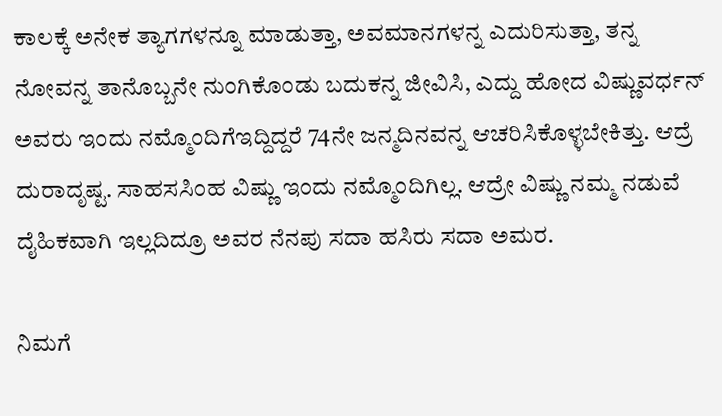ಕಾಲಕ್ಕೆ ಅನೇಕ ತ್ಯಾಗಗಳನ್ನೂ ಮಾಡುತ್ತಾ, ಅವಮಾನಗಳನ್ನ ಎದುರಿಸುತ್ತಾ, ತನ್ನ ನೋವನ್ನ ತಾನೊಬ್ಬನೇ ನುಂಗಿಕೊಂಡು ಬದುಕನ್ನ ಜೀವಿಸಿ, ಎದ್ದು ಹೋದ ವಿಷ್ಣುವರ್ಧನ್ ಅವರು ಇಂದು ನಮ್ಮೊಂದಿಗೆಇದ್ದಿದ್ದರೆ 74ನೇ ಜನ್ಮದಿನವನ್ನ ಆಚರಿಸಿಕೊಳ್ಳಬೇಕಿತ್ತು. ಆದ್ರೆ ದುರಾದೃಷ್ಟ. ಸಾಹಸಸಿಂಹ ವಿಷ್ಣು ಇಂದು ನಮ್ಮೊಂದಿಗಿಲ್ಲ. ಆದ್ರೇ ವಿಷ್ಣು ನಮ್ಮ ನಡುವೆ ದೈಹಿಕವಾಗಿ ಇಲ್ಲದಿದ್ರೂ ಅವರ ನೆನಪು ಸದಾ ಹಸಿರು ಸದಾ ಅಮರ.

ನಿಮಗೆ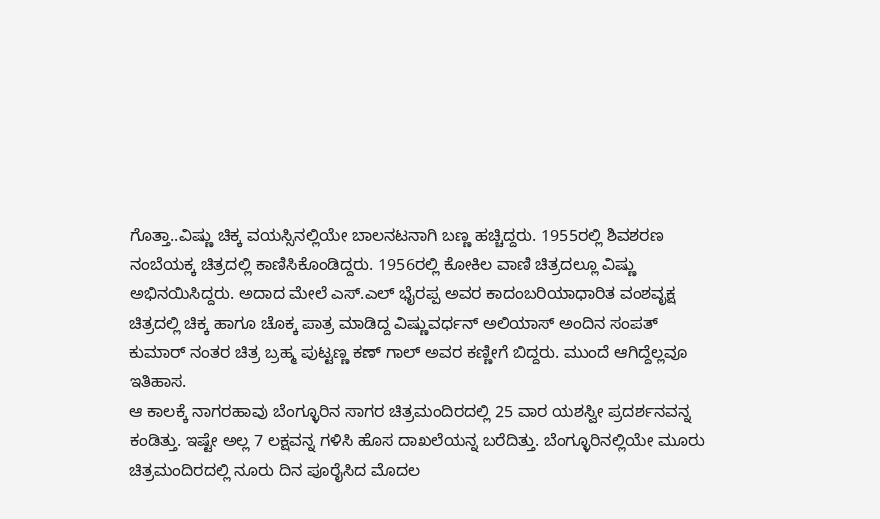ಗೊತ್ತಾ..ವಿಷ್ಣು ಚಿಕ್ಕ ವಯಸ್ಸಿನಲ್ಲಿಯೇ ಬಾಲನಟನಾಗಿ ಬಣ್ಣ ಹಚ್ಚಿದ್ದರು. 1955ರಲ್ಲಿ ಶಿವಶರಣ ನಂಬೆಯಕ್ಕ ಚಿತ್ರದಲ್ಲಿ ಕಾಣಿಸಿಕೊಂಡಿದ್ದರು. 1956ರಲ್ಲಿ ಕೋಕಿಲ ವಾಣಿ ಚಿತ್ರದಲ್ಲೂ ವಿಷ್ಣು ಅಭಿನಯಿಸಿದ್ದರು. ಅದಾದ ಮೇಲೆ ಎಸ್.ಎಲ್ ಭೈರಪ್ಪ ಅವರ ಕಾದಂಬರಿಯಾಧಾರಿತ ವಂಶವೃಕ್ಷ ಚಿತ್ರದಲ್ಲಿ ಚಿಕ್ಕ ಹಾಗೂ ಚೊಕ್ಕ ಪಾತ್ರ ಮಾಡಿದ್ದ ವಿಷ್ಣುವರ್ಧನ್ ಅಲಿಯಾಸ್ ಅಂದಿನ ಸಂಪತ್
ಕುಮಾರ್ ನಂತರ ಚಿತ್ರ ಬ್ರಹ್ಮ ಪುಟ್ಟಣ್ಣ ಕಣ್ ಗಾಲ್ ಅವರ ಕಣ್ಣೀಗೆ ಬಿದ್ದರು. ಮುಂದೆ ಆಗಿದ್ದೆಲ್ಲವೂ ಇತಿಹಾಸ.
ಆ ಕಾಲಕ್ಕೆ ನಾಗರಹಾವು ಬೆಂಗ್ಳೂರಿನ ಸಾಗರ ಚಿತ್ರಮಂದಿರದಲ್ಲಿ 25 ವಾರ ಯಶಸ್ವೀ ಪ್ರದರ್ಶನವನ್ನ ಕಂಡಿತ್ತು. ಇಷ್ಟೇ ಅಲ್ಲ 7 ಲಕ್ಷವನ್ನ ಗಳಿಸಿ ಹೊಸ ದಾಖಲೆಯನ್ನ ಬರೆದಿತ್ತು. ಬೆಂಗ್ಳೂರಿನಲ್ಲಿಯೇ ಮೂರು ಚಿತ್ರಮಂದಿರದಲ್ಲಿ ನೂರು ದಿನ ಪೂರೈಸಿದ ಮೊದಲ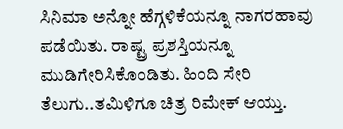ಸಿನಿಮಾ ಅನ್ನೋ ಹೆಗ್ಗಳಿಕೆಯನ್ನೂ ನಾಗರಹಾವು ಪಡೆಯಿತು. ರಾಷ್ಟ್ರ ಪ್ರಶಸ್ತಿಯನ್ನೂ ಮುಡಿಗೇರಿಸಿಕೊಂಡಿತು. ಹಿಂದಿ ಸೇರಿ ತೆಲುಗು..ತಮಿಳಿಗೂ ಚಿತ್ರ ರಿಮೇಕ್ ಆಯ್ತು.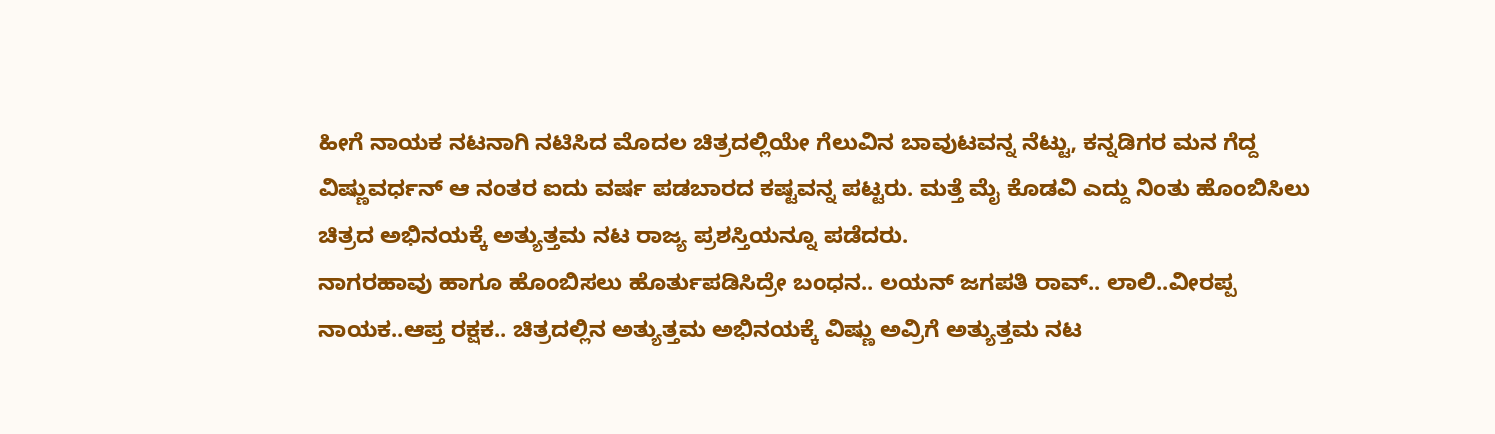ಹೀಗೆ ನಾಯಕ ನಟನಾಗಿ ನಟಿಸಿದ ಮೊದಲ ಚಿತ್ರದಲ್ಲಿಯೇ ಗೆಲುವಿನ ಬಾವುಟವನ್ನ ನೆಟ್ಟು, ಕನ್ನಡಿಗರ ಮನ ಗೆದ್ದ ವಿಷ್ಣುವರ್ಧನ್ ಆ ನಂತರ ಐದು ವರ್ಷ ಪಡಬಾರದ ಕಷ್ಟವನ್ನ ಪಟ್ಟರು. ಮತ್ತೆ ಮೈ ಕೊಡವಿ ಎದ್ದು ನಿಂತು ಹೊಂಬಿಸಿಲು ಚಿತ್ರದ ಅಭಿನಯಕ್ಕೆ ಅತ್ಯುತ್ತಮ ನಟ ರಾಜ್ಯ ಪ್ರಶಸ್ತಿಯನ್ನೂ ಪಡೆದರು.
ನಾಗರಹಾವು ಹಾಗೂ ಹೊಂಬಿಸಲು ಹೊರ್ತುಪಡಿಸಿದ್ರೇ ಬಂಧನ.. ಲಯನ್ ಜಗಪತಿ ರಾವ್.. ಲಾಲಿ..ವೀರಪ್ಪ ನಾಯಕ..ಆಪ್ತ ರಕ್ಷಕ.. ಚಿತ್ರದಲ್ಲಿನ ಅತ್ಯುತ್ತಮ ಅಭಿನಯಕ್ಕೆ ವಿಷ್ಣು ಅವ್ರಿಗೆ ಅತ್ಯುತ್ತಮ ನಟ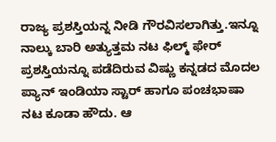ರಾಜ್ಯ ಪ್ರಶಸ್ತಿಯನ್ನ ನೀಡಿ ಗೌರವಿಸಲಾಗಿತ್ತು.ಇನ್ನೂ ನಾಲ್ಕು ಬಾರಿ ಅತ್ಯುತ್ತಮ ನಟ ಫಿಲ್ಮ್ ಫೇರ್ ಪ್ರಶಸ್ತಿಯನ್ನೂ ಪಡೆದಿರುವ ವಿಷ್ಣು ಕನ್ನಡದ ಮೊದಲ ಪ್ಯಾನ್ ಇಂಡಿಯಾ ಸ್ಟಾರ್ ಹಾಗೂ ಪಂಚಭಾಷಾ ನಟ ಕೂಡಾ ಹೌದು. ಆ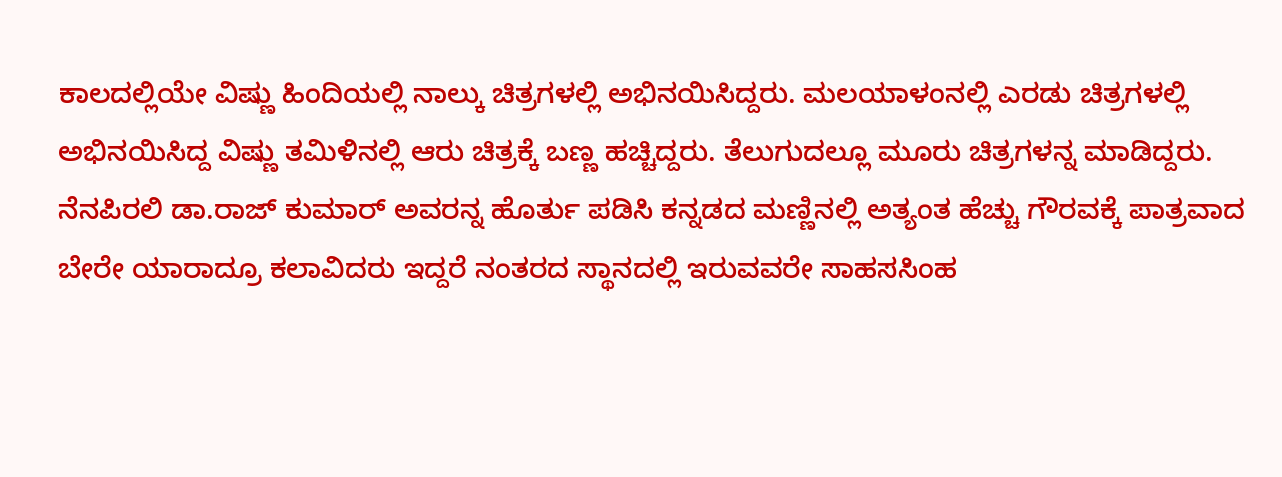ಕಾಲದಲ್ಲಿಯೇ ವಿಷ್ಣು ಹಿಂದಿಯಲ್ಲಿ ನಾಲ್ಕು ಚಿತ್ರಗಳಲ್ಲಿ ಅಭಿನಯಿಸಿದ್ದರು. ಮಲಯಾಳಂನಲ್ಲಿ ಎರಡು ಚಿತ್ರಗಳಲ್ಲಿ ಅಭಿನಯಿಸಿದ್ದ ವಿಷ್ಣು ತಮಿಳಿನಲ್ಲಿ ಆರು ಚಿತ್ರಕ್ಕೆ ಬಣ್ಣ ಹಚ್ಚಿದ್ದರು. ತೆಲುಗುದಲ್ಲೂ ಮೂರು ಚಿತ್ರಗಳನ್ನ ಮಾಡಿದ್ದರು. ನೆನಪಿರಲಿ ಡಾ.ರಾಜ್ ಕುಮಾರ್ ಅವರನ್ನ ಹೊರ್ತು ಪಡಿಸಿ ಕನ್ನಡದ ಮಣ್ಣಿನಲ್ಲಿ ಅತ್ಯಂತ ಹೆಚ್ಚು ಗೌರವಕ್ಕೆ ಪಾತ್ರವಾದ ಬೇರೇ ಯಾರಾದ್ರೂ ಕಲಾವಿದರು ಇದ್ದರೆ ನಂತರದ ಸ್ಥಾನದಲ್ಲಿ ಇರುವವರೇ ಸಾಹಸಸಿಂಹ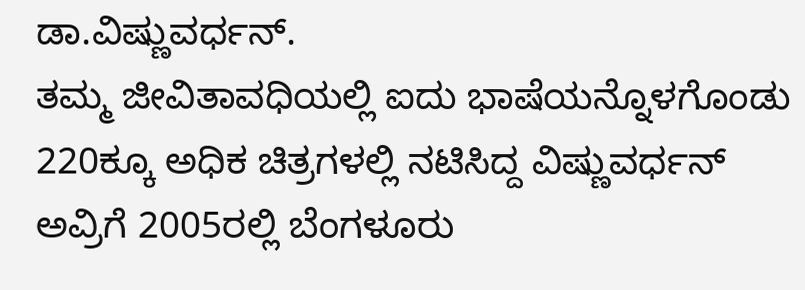ಡಾ.ವಿಷ್ಣುವರ್ಧನ್.
ತಮ್ಮ ಜೀವಿತಾವಧಿಯಲ್ಲಿ ಐದು ಭಾಷೆಯನ್ನೊಳಗೊಂಡು 220ಕ್ಕೂ ಅಧಿಕ ಚಿತ್ರಗಳಲ್ಲಿ ನಟಿಸಿದ್ದ ವಿಷ್ಣುವರ್ಧನ್ ಅವ್ರಿಗೆ 2005ರಲ್ಲಿ ಬೆಂಗಳೂರು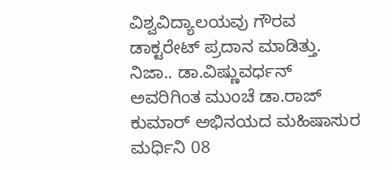ವಿಶ್ವವಿದ್ಯಾಲಯವು ಗೌರವ ಡಾಕ್ಟರೇಟ್ ಪ್ರದಾನ ಮಾಡಿತ್ತು.
ನಿಜಾ.. ಡಾ.ವಿಷ್ಣುವರ್ಧನ್ ಅವರಿಗಿಂತ ಮುಂಚೆ ಡಾ.ರಾಜ್ ಕುಮಾರ್ ಅಭಿನಯದ ಮಹಿಷಾಸುರ ಮರ್ಧಿನಿ 08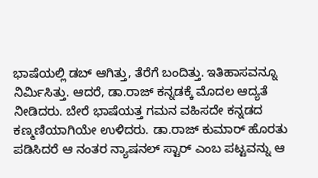ಭಾಷೆಯಲ್ಲಿ ಡಬ್ ಆಗಿತ್ತು, ತೆರೆಗೆ ಬಂದಿತ್ತು. ಇತಿಹಾಸವನ್ನೂ ನಿರ್ಮಿಸಿತ್ತು. ಆದರೆ, ಡಾ.ರಾಜ್ ಕನ್ನಡಕ್ಕೆ ಮೊದಲ ಆದ್ಯತೆ ನೀಡಿದರು. ಬೇರೆ ಭಾಷೆಯತ್ತ ಗಮನ ವಹಿಸದೇ ಕನ್ನಡದ ಕಣ್ಮಣಿಯಾಗಿಯೇ ಉಳಿದರು. ಡಾ.ರಾಜ್ ಕುಮಾರ್ ಹೊರತು ಪಡಿಸಿದರೆ ಆ ನಂತರ ನ್ಯಾಷನಲ್ ಸ್ಟಾರ್ ಎಂಬ ಪಟ್ಟವನ್ನು ಆ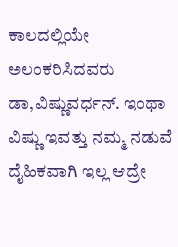ಕಾಲದಲ್ಲಿಯೇ ಅಲಂಕರಿಸಿದವರು ಡಾ,ವಿಷ್ಣುವರ್ಧನ್. ಇಂಥಾ
ವಿಷ್ಣು ಇವತ್ತು ನಮ್ಮ ನಡುವೆ ದೈಹಿಕವಾಗಿ ಇಲ್ಲ ಆದ್ರೇ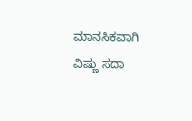ಮಾನಸಿಕವಾಗಿ ವಿಷ್ಣು ಸದಾ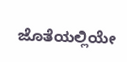ಜೊತೆಯಲ್ಲಿಯೇ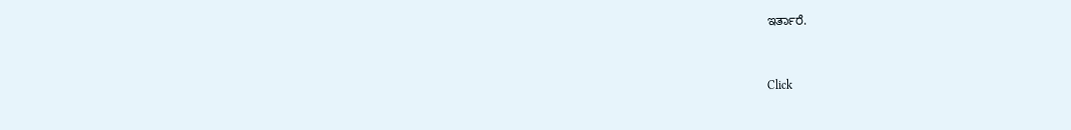ಇರ್ತಾರೆ.


Click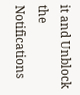it and Unblock the Notifications